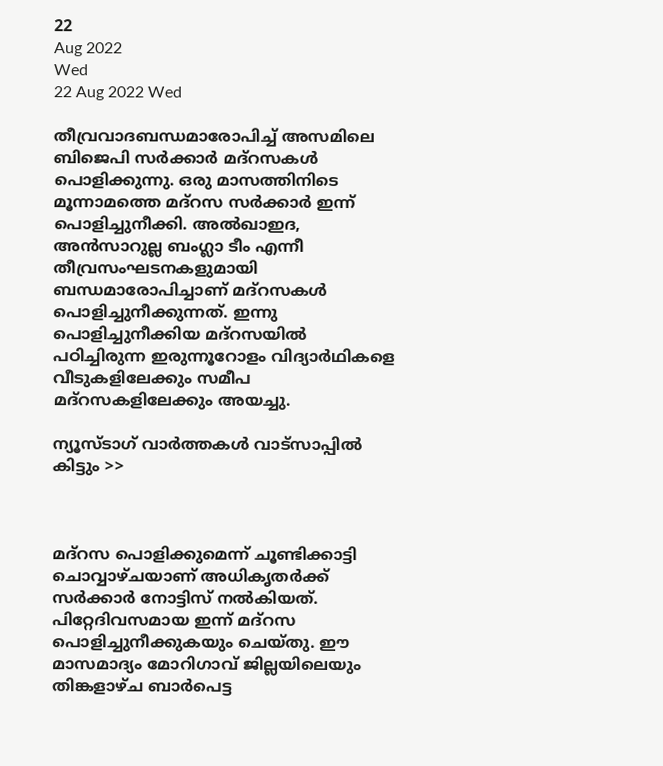22
Aug 2022
Wed
22 Aug 2022 Wed

തീവ്രവാദബന്ധമാരോപിച്ച് അസമിലെ ബിജെപി സർക്കാർ മദ്റസകൾ പൊളിക്കുന്നു. ഒരു മാസത്തിനിടെ മൂന്നാമത്തെ മദ്റസ സർക്കാർ ഇന്ന് പൊളിച്ചുനീക്കി. അൽഖാഇദ, അൻസാറുല്ല ബംഗ്ലാ ടീം എന്നീ തീവ്രസംഘടനകളുമായി ബന്ധമാരോപിച്ചാണ് മദ്റസകൾ പൊളിച്ചുനീക്കുന്നത്. ഇന്നു പൊളിച്ചുനീക്കിയ മദ്റസയിൽ പഠിച്ചിരുന്ന ഇരുന്നൂറോളം വിദ്യാർഥികളെ വീടുകളിലേക്കും സമീപ മദ്റസകളിലേക്കും അയച്ചു.

ന്യൂസ്ടാഗ് വാര്‍ത്തകള്‍ വാട്‌സാപ്പില്‍ കിട്ടും >>



മദ്റസ പൊളിക്കുമെന്ന് ചൂണ്ടിക്കാട്ടി ചൊവ്വാഴ്ചയാണ് അധികൃതർക്ക് സർക്കാർ നോട്ടിസ് നൽകിയത്. പിറ്റേദിവസമായ ഇന്ന് മദ്റസ പൊളിച്ചുനീക്കുകയും ചെയ്തു. ഈ മാസമാദ്യം മോറിഗാവ് ജില്ലയിലെയും തിങ്കളാഴ്ച ബാർപെട്ട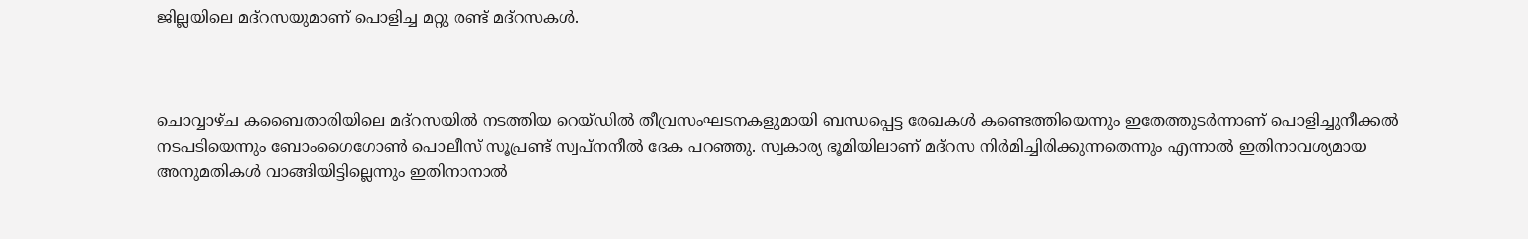ജില്ലയിലെ മദ്റസയുമാണ് പൊളിച്ച മറ്റു രണ്ട് മദ്റസകൾ.



ചൊവ്വാഴ്ച കബൈതാരിയിലെ മദ്റസയിൽ നടത്തിയ റെയ്ഡിൽ തീവ്രസംഘടനകളുമായി ബന്ധപ്പെട്ട രേഖകൾ കണ്ടെത്തിയെന്നും ഇതേത്തുടർന്നാണ് പൊളിച്ചുനീക്കൽ നടപടിയെന്നും ബോംഗൈഗോൺ പൊലീസ് സൂപ്രണ്ട് സ്വപ്നനീൽ ദേക പറഞ്ഞു. സ്വകാര്യ ഭൂമിയിലാണ് മദ്റസ നിർമിച്ചിരിക്കുന്നതെന്നും എന്നാൽ ഇതിനാവശ്യമായ അനുമതികൾ വാങ്ങിയിട്ടില്ലെന്നും ഇതിനാനാൽ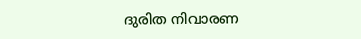ദുരിത നിവാരണ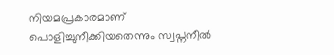നിയമപ്രകാരമാണ് പൊളിച്ചുനീക്കിയതെന്നും സ്വപ്നനീൽ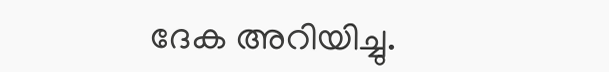ദേക അറിയിച്ചു.